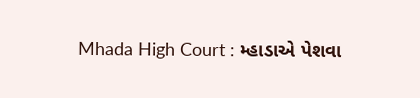Mhada High Court : મ્હાડાએ પેશવા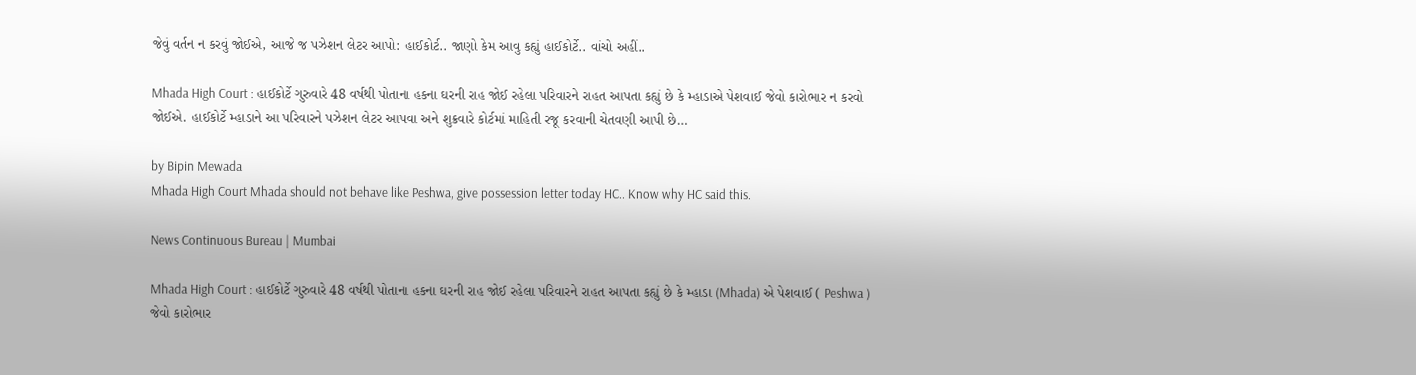જેવું વર્તન ન કરવું જોઈએ, આજે જ પઝેશન લેટર આપો: હાઈકોર્ટ.. જાણો કેમ આવુ કહ્યું હાઈકોર્ટે.. વાંચો અહીં..

Mhada High Court : હાઈકોર્ટે ગુરુવારે 48 વર્ષથી પોતાના હકના ઘરની રાહ જોઈ રહેલા પરિવારને રાહત આપતા કહ્યું છે કે મ્હાડાએ પેશવાઈ જેવો કારોભાર ન કરવો જોઈએ. હાઈકોર્ટે મ્હાડાને આ પરિવારને પઝેશન લેટર આપવા અને શુક્રવારે કોર્ટમાં માહિતી રજૂ કરવાની ચેતવણી આપી છે…

by Bipin Mewada
Mhada High Court Mhada should not behave like Peshwa, give possession letter today HC.. Know why HC said this.

News Continuous Bureau | Mumbai

Mhada High Court : હાઈકોર્ટે ગુરુવારે 48 વર્ષથી પોતાના હકના ઘરની રાહ જોઈ રહેલા પરિવારને રાહત આપતા કહ્યું છે કે મ્હાડા (Mhada) એ પેશવાઈ ( Peshwa ) જેવો કારોભાર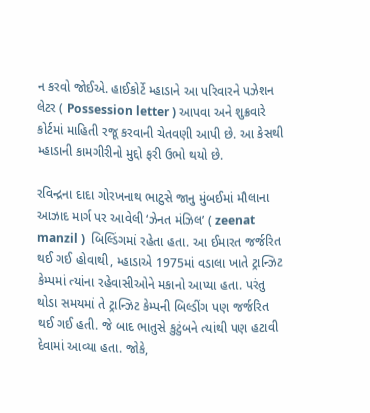ન કરવો જોઈએ. હાઈકોર્ટે મ્હાડાને આ પરિવારને પઝેશન લેટર ( Possession letter ) આપવા અને શુક્રવારે કોર્ટમાં માહિતી રજૂ કરવાની ચેતવણી આપી છે. આ કેસથી મ્હાડાની કામગીરીનો મુદ્દો ફરી ઉભો થયો છે.

રવિન્દ્રના દાદા ગોરખનાથ ભાટુસે જાનુ મુંબઈમાં મૌલાના આઝાદ માર્ગ પર આવેલી ‘ઝેનત મંઝિલ’ ( zeenat manzil )  બિલ્ડિંગમાં રહેતા હતા. આ ઈમારત જર્જરિત થઈ ગઈ હોવાથી, મ્હાડાએ 1975માં વડાલા ખાતે ટ્રાન્ઝિટ કેમ્પમાં ત્યાંના રહેવાસીઓને મકાનો આપ્યા હતા. પરંતુ થોડા સમયમાં તે ટ્રાન્ઝિટ કેમ્પની બિલ્ડીંગ પણ જર્જરિત થઈ ગઈ હતી. જે બાદ ભાતુસે કુટુંબને ત્યાંથી પણ હટાવી દેવામાં આવ્યા હતા. જોકે,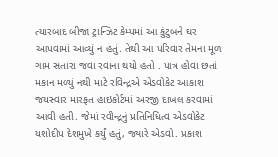ત્યારબાદ બીજા ટ્રાન્ઝિટ કેમ્પમાં આ કુંટુબને ઘર આપવામાં આવ્યું ન હતું. તેથી આ પરિવાર તેમના મૂળ ગામ સતારા જવા રવાના થયો હતો . પાત્ર હોવા છતાં મકાન મળ્યું નથી માટે રવિન્દ્રએ એડવોકેટ આકાશ જયસ્વાર મારફત હાઇકોર્ટમાં અરજી દાખલ કરવામાં આવી હતી. જેમાં રવીન્દ્રનું પ્રતિનિધિત્વ એડવોકેટ યશોદીપ દેશમુખે કર્યું હતું, જ્યારે એડવો. પ્રકાશ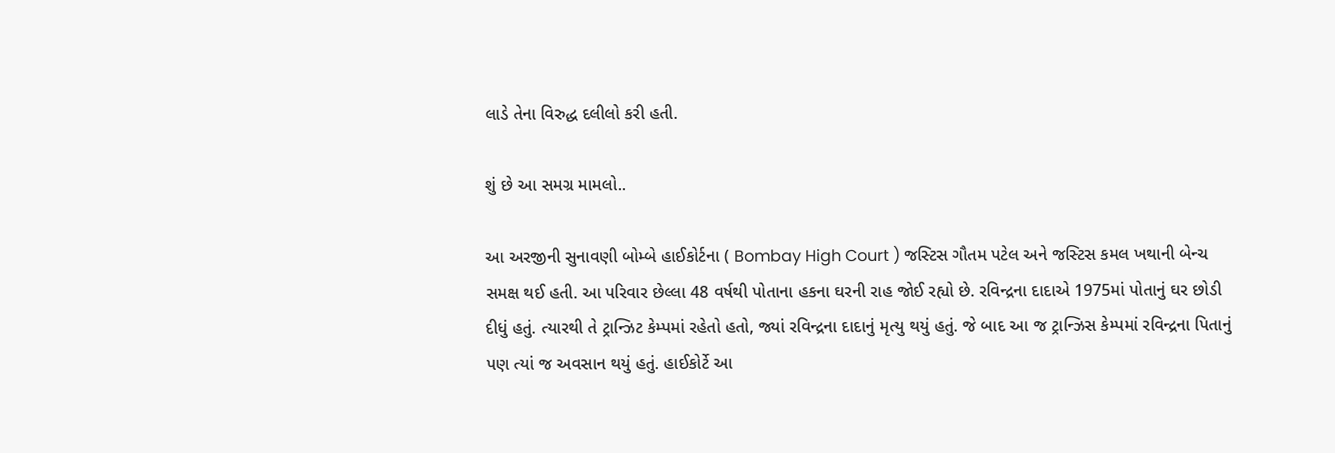લાડે તેના વિરુદ્ધ દલીલો કરી હતી.

શું છે આ સમગ્ર મામલો..

આ અરજીની સુનાવણી બોમ્બે હાઈકોર્ટના ( Bombay High Court ) જસ્ટિસ ગૌતમ પટેલ અને જસ્ટિસ કમલ ખથાની બેન્ચ સમક્ષ થઈ હતી. આ પરિવાર છેલ્લા 48 વર્ષથી પોતાના હકના ઘરની રાહ જોઈ રહ્યો છે. રવિન્દ્રના દાદાએ 1975માં પોતાનું ઘર છોડી દીધું હતું. ત્યારથી તે ટ્રાન્ઝિટ કેમ્પમાં રહેતો હતો, જ્યાં રવિન્દ્રના દાદાનું મૃત્યુ થયું હતું. જે બાદ આ જ ટ્રાન્ઝિસ કેમ્પમાં રવિન્દ્રના પિતાનું પણ ત્યાં જ અવસાન થયું હતું. હાઈકોર્ટે આ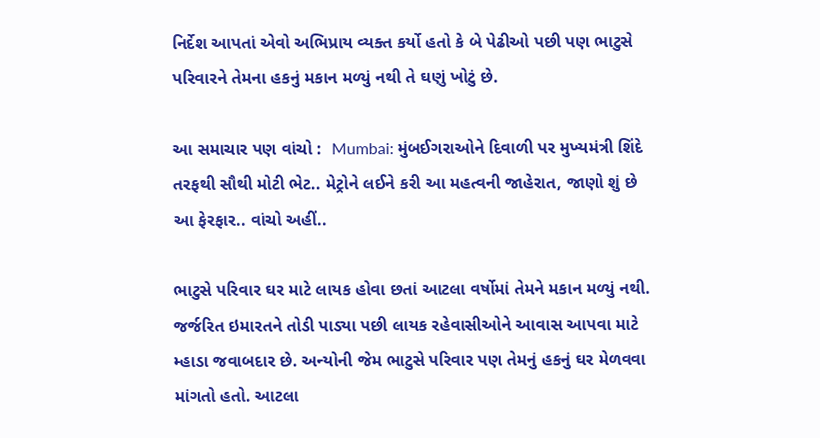નિર્દેશ આપતાં એવો અભિપ્રાય વ્યક્ત કર્યો હતો કે બે પેઢીઓ પછી પણ ભાટુસે પરિવારને તેમના હકનું મકાન મળ્યું નથી તે ઘણું ખોટું છે.

આ સમાચાર પણ વાંચો :  Mumbai: મુંબઈગરાઓને દિવાળી પર મુખ્યમંત્રી શિંદે તરફથી સૌથી મોટી ભેટ.. મેટ્રોને લઈને કરી આ મહત્વની જાહેરાત, જાણો શું છે આ ફેરફાર.. વાંચો અહીં..

ભાટુસે પરિવાર ઘર માટે લાયક હોવા છતાં આટલા વર્ષોમાં તેમને મકાન મળ્યું નથી. જર્જરિત ઇમારતને તોડી પાડ્યા પછી લાયક રહેવાસીઓને આવાસ આપવા માટે મ્હાડા જવાબદાર છે. અન્યોની જેમ ભાટુસે પરિવાર પણ તેમનું હકનું ઘર મેળવવા માંગતો હતો. આટલા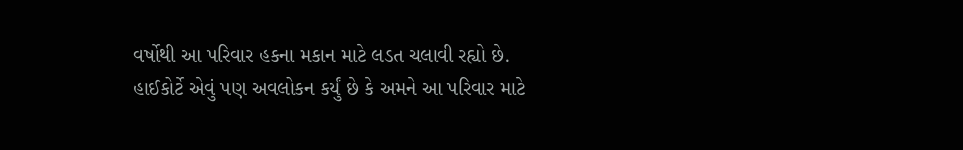વર્ષોથી આ પરિવાર હકના મકાન માટે લડત ચલાવી રહ્યો છે. હાઈકોર્ટે એવું પણ અવલોકન કર્યું છે કે અમને આ પરિવાર માટે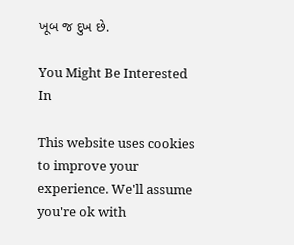ખૂબ જ દુખ છે.

You Might Be Interested In

This website uses cookies to improve your experience. We'll assume you're ok with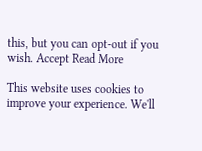this, but you can opt-out if you wish. Accept Read More

This website uses cookies to improve your experience. We'll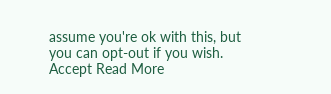assume you're ok with this, but you can opt-out if you wish. Accept Read More